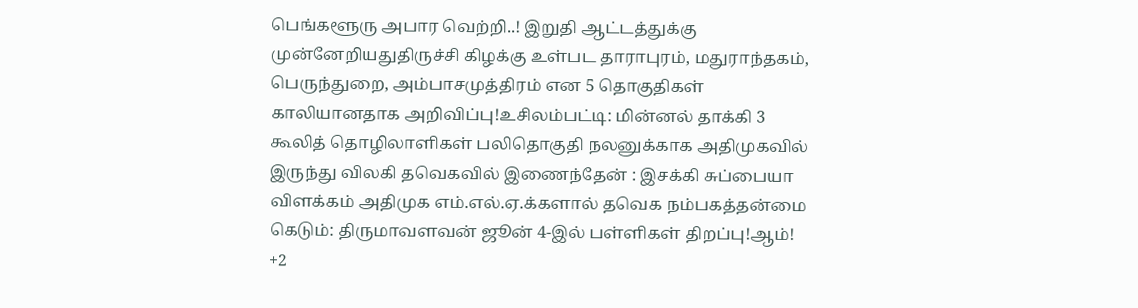பெங்களூரு அபார வெற்றி..! இறுதி ஆட்டத்துக்கு முன்னேறியதுதிருச்சி கிழக்கு உள்பட தாராபுரம், மதுராந்தகம், பெருந்துறை, அம்பாசமுத்திரம் என 5 தொகுதிகள் காலியானதாக அறிவிப்பு!உசிலம்பட்டி: மின்னல் தாக்கி 3 கூலித் தொழிலாளிகள் பலிதொகுதி நலனுக்காக அதிமுகவில் இருந்து விலகி தவெகவில் இணைந்தேன் : இசக்கி சுப்பையா விளக்கம் அதிமுக எம்.எல்.ஏ.க்களால் தவெக நம்பகத்தன்மை கெடும்: திருமாவளவன் ஜூன் 4-இல் பள்ளிகள் திறப்பு!ஆம்! +2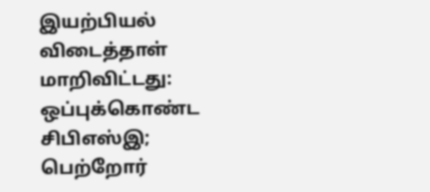இயற்பியல் விடைத்தாள் மாறிவிட்டது: ஒப்புக்கொண்ட சிபிஎஸ்இ; பெற்றோர்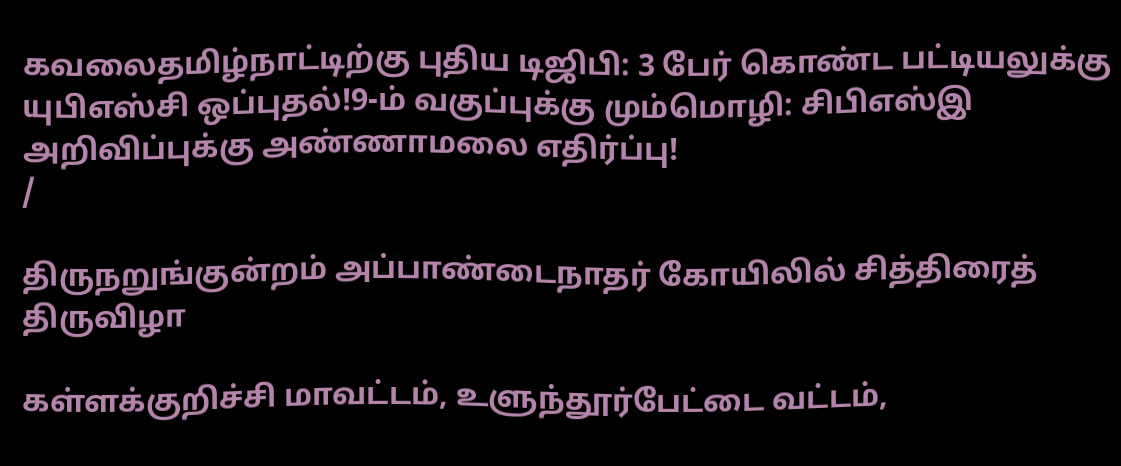கவலைதமிழ்நாட்டிற்கு புதிய டிஜிபி: 3 பேர் கொண்ட பட்டியலுக்கு யுபிஎஸ்சி ஒப்புதல்!9-ம் வகுப்புக்கு மும்மொழி: சிபிஎஸ்இ அறிவிப்புக்கு அண்ணாமலை எதிர்ப்பு!
/

திருநறுங்குன்றம் அப்பாண்டைநாதர் கோயிலில் சித்திரைத் திருவிழா

கள்ளக்குறிச்சி மாவட்டம், உளுந்தூர்பேட்டை வட்டம்,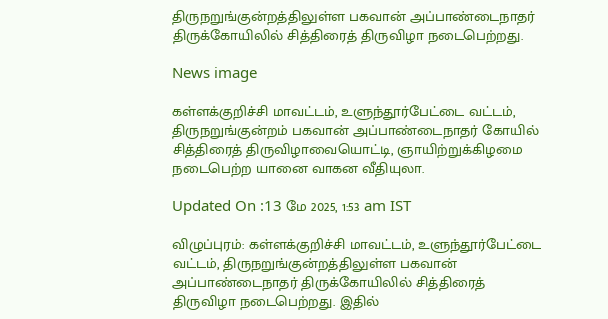திருநறுங்குன்றத்திலுள்ள பகவான் அப்பாண்டைநாதர் திருக்கோயிலில் சித்திரைத் திருவிழா நடைபெற்றது.

News image

கள்ளக்குறிச்சி மாவட்டம், உளுந்தூர்பேட்டை வட்டம், திருநறுங்குன்றம் பகவான் அப்பாண்டைநாதர் கோயில் சித்திரைத் திருவிழாவையொட்டி, ஞாயிற்றுக்கிழமை நடைபெற்ற யானை வாகன வீதியுலா.

Updated On :13 மே 2025, 1:53 am IST

விழுப்புரம்: கள்ளக்குறிச்சி மாவட்டம், உளுந்தூர்பேட்டை வட்டம், திருநறுங்குன்றத்திலுள்ள பகவான் அப்பாண்டைநாதர் திருக்கோயிலில் சித்திரைத் திருவிழா நடைபெற்றது. இதில்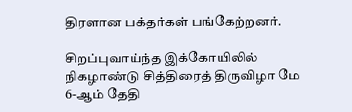திரளான பக்தர்கள் பங்கேற்றனர்.

சிறப்புவாய்ந்த இக்கோயிலில் நிகழாண்டு சித்திரைத் திருவிழா மே 6-ஆம் தேதி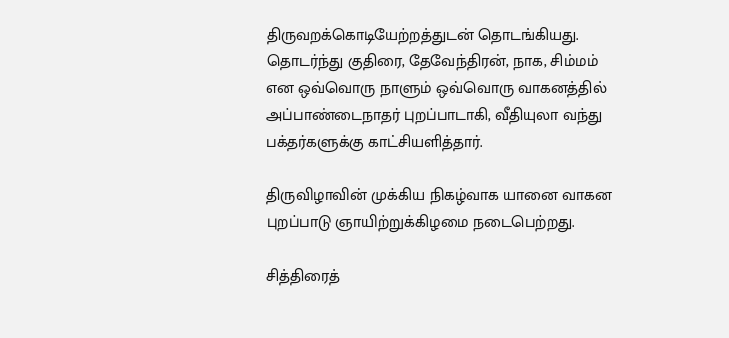திருவறக்கொடியேற்றத்துடன் தொடங்கியது. தொடர்ந்து குதிரை, தேவேந்திரன், நாக, சிம்மம் என ஒவ்வொரு நாளும் ஒவ்வொரு வாகனத்தில் அப்பாண்டைநாதர் புறப்பாடாகி, வீதியுலா வந்து பக்தர்களுக்கு காட்சியளித்தார்.

திருவிழாவின் முக்கிய நிகழ்வாக யானை வாகன புறப்பாடு ஞாயிற்றுக்கிழமை நடைபெற்றது.

சித்திரைத்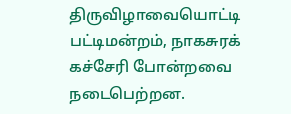திருவிழாவையொட்டி பட்டிமன்றம், நாகசுரக் கச்சேரி போன்றவை நடைபெற்றன.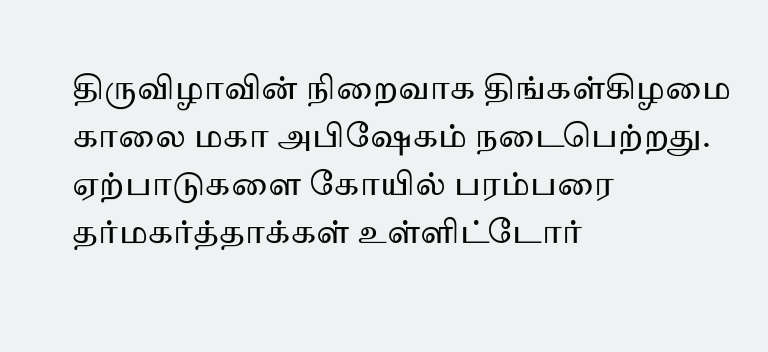திருவிழாவின் நிறைவாக திங்கள்கிழமை காலை மகா அபிஷேகம் நடைபெற்றது. ஏற்பாடுகளை கோயில் பரம்பரை தர்மகர்த்தாக்கள் உள்ளிட்டோர்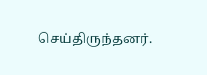செய்திருந்தனர்.